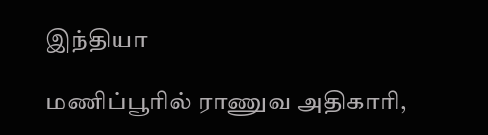இந்தியா

மணிப்பூரில் ராணுவ அதிகாரி,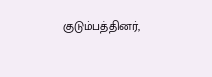குடும்பத்தினர்,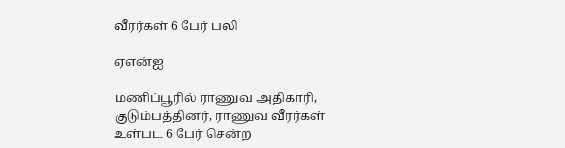வீரர்கள் 6 பேர் பலி

ஏஎன்ஐ

மணிப்பூரில் ராணுவ அதிகாரி, குடும்பத்தினர், ராணுவ வீரர்கள் உள்பட 6 பேர் சென்ற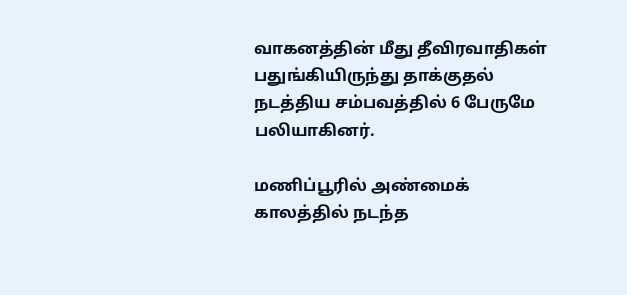வாகனத்தின் மீது தீவிரவாதிகள் பதுங்கியிருந்து தாக்குதல் நடத்திய சம்பவத்தில் 6 பேருமே பலியாகினர்.

மணிப்பூரில் அண்மைக் காலத்தில் நடந்த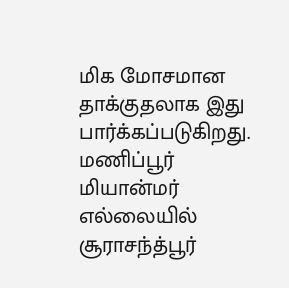மிக மோசமான தாக்குதலாக இது பார்க்கப்படுகிறது. மணிப்பூர் மியான்மர் எல்லையில் சூராசந்த்பூர்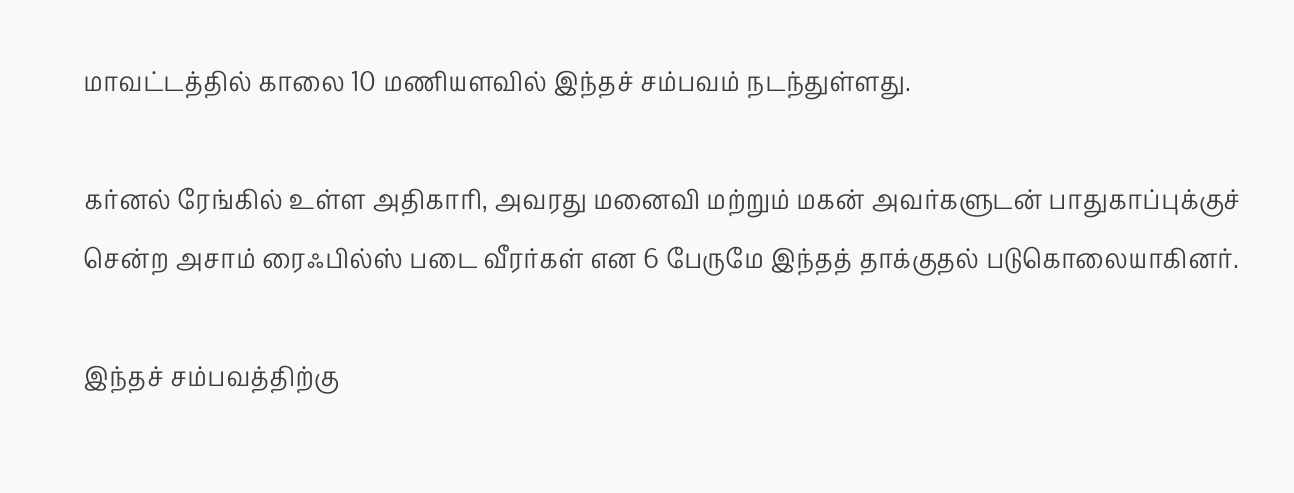மாவட்டத்தில் காலை 10 மணியளவில் இந்தச் சம்பவம் நடந்துள்ளது.

கர்னல் ரேங்கில் உள்ள அதிகாரி, அவரது மனைவி மற்றும் மகன் அவர்களுடன் பாதுகாப்புக்குச் சென்ற அசாம் ரைஃபில்ஸ் படை வீரர்கள் என 6 பேருமே இந்தத் தாக்குதல் படுகொலையாகினர்.

இந்தச் சம்பவத்திற்கு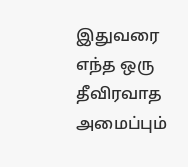இதுவரை எந்த ஒரு தீவிரவாத அமைப்பும்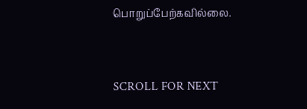பொறுப்பேற்கவில்லை.


SCROLL FOR NEXT